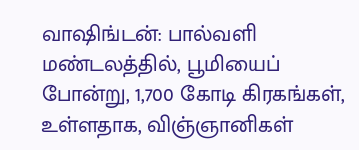வாஷிங்டன்: பால்வளி மண்டலத்தில், பூமியைப் போன்று, 1,700 கோடி கிரகங்கள், உள்ளதாக, விஞ்ஞானிகள்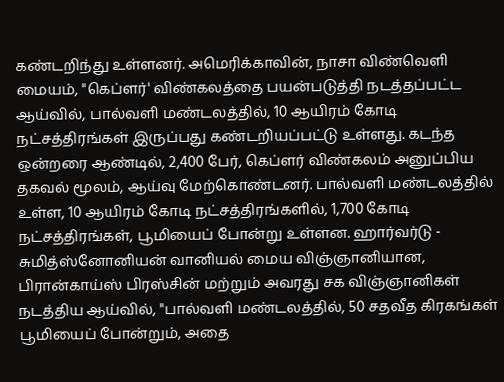கண்டறிந்து உள்ளனர். அமெரிக்காவின், நாசா விண்வெளி மையம், "கெப்ளர்' விண்கலத்தை பயன்படுத்தி நடத்தப்பட்ட ஆய்வில், பால்வளி மண்டலத்தில், 10 ஆயிரம் கோடி நட்சத்திரங்கள் இருப்பது கண்டறியப்பட்டு உள்ளது. கடந்த ஒன்றரை ஆண்டில், 2,400 பேர், கெப்ளர் விண்கலம் அனுப்பிய தகவல் மூலம், ஆய்வு மேற்கொண்டனர். பால்வளி மண்டலத்தில் உள்ள, 10 ஆயிரம் கோடி நட்சத்திரங்களில், 1,700 கோடி நட்சத்திரங்கள், பூமியைப் போன்று உள்ளன. ஹார்வர்டு - சுமித்ஸ்னோனியன் வானியல் மைய விஞ்ஞானியான, பிரான்காய்ஸ் பிரஸ்சின் மற்றும் அவரது சக விஞ்ஞானிகள் நடத்திய ஆய்வில், "பால்வளி மண்டலத்தில், 50 சதவீத கிரகங்கள் பூமியைப் போன்றும், அதை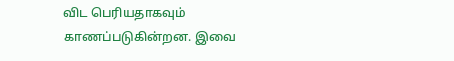விட பெரியதாகவும் காணப்படுகின்றன. இவை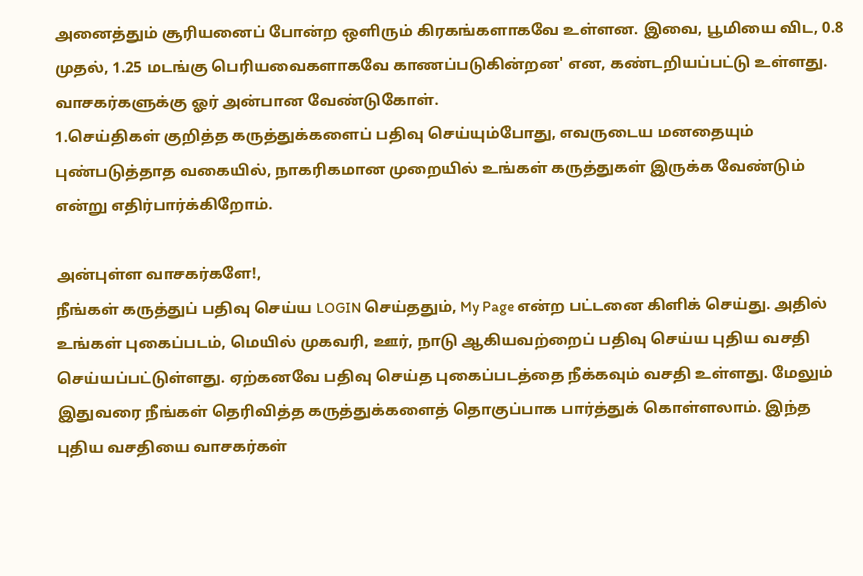அனைத்தும் சூரியனைப் போன்ற ஒளிரும் கிரகங்களாகவே உள்ளன. இவை, பூமியை விட, 0.8 முதல், 1.25 மடங்கு பெரியவைகளாகவே காணப்படுகின்றன' என, கண்டறியப்பட்டு உள்ளது.
வாசகர்களுக்கு ஓர் அன்பான வேண்டுகோள்.
1.செய்திகள் குறித்த கருத்துக்களைப் பதிவு செய்யும்போது, எவருடைய மனதையும் புண்படுத்தாத வகையில், நாகரிகமான முறையில் உங்கள் கருத்துகள் இருக்க வேண்டும் என்று எதிர்பார்க்கிறோம்.

அன்புள்ள வாசகர்களே!,
நீங்கள் கருத்துப் பதிவு செய்ய LOGIN செய்ததும், My Page என்ற பட்டனை கிளிக் செய்து. அதில் உங்கள் புகைப்படம், மெயில் முகவரி, ஊர், நாடு ஆகியவற்றைப் பதிவு செய்ய புதிய வசதி செய்யப்பட்டுள்ளது. ஏற்கனவே பதிவு செய்த புகைப்படத்தை நீக்கவும் வசதி உள்ளது. மேலும் இதுவரை நீங்கள் தெரிவித்த கருத்துக்களைத் தொகுப்பாக பார்த்துக் கொள்ளலாம். இந்த புதிய வசதியை வாசகர்கள்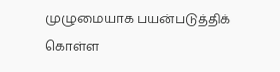முழுமையாக பயன்படுத்திக் கொள்ள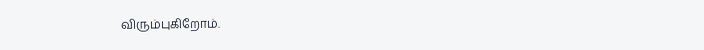விரும்புகிறோம்.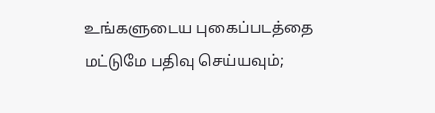உங்களுடைய புகைப்படத்தை மட்டுமே பதிவு செய்யவும்;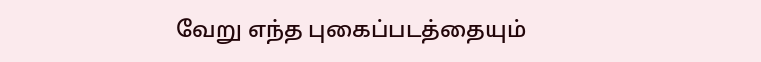வேறு எந்த புகைப்படத்தையும்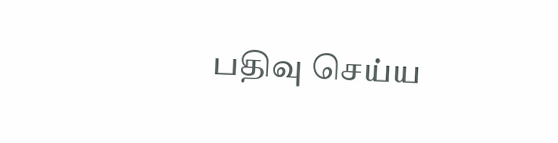பதிவு செய்ய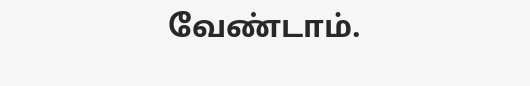வேண்டாம்.